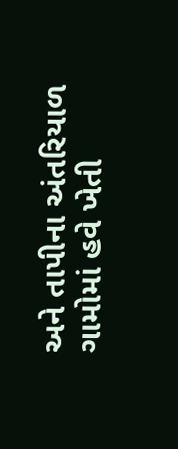અને તાપીના અંતરિયાળ ગામોમાં હવે ખેતી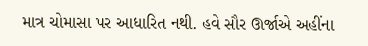માત્ર ચોમાસા પર આધારિત નથી. હવે સૌર ઊર્જાએ અહીંના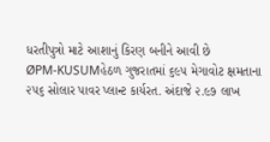ધરતીપુત્રો માટે આશાનું કિરણ બનીને આવી છે
ØPM-KUSUMહેઠળ ગુજરાતમાં ૬૯૫ મેગાવોટ ક્ષમતાના ૨૫૬ સોલાર પાવર પ્લાન્ટ કાર્યરત. અંદાજે ૨.૯૭ લાખ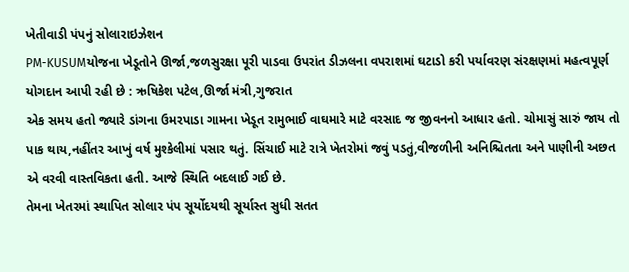ખેતીવાડી પંપનું સોલારાઇઝેશન
PM-KUSUMયોજના ખેડૂતોને ઊર્જા,જળસુરક્ષા પૂરી પાડવા ઉપરાંત ડીઝલના વપરાશમાં ઘટાડો કરી પર્યાવરણ સંરક્ષણમાં મહત્વપૂર્ણ યોગદાન આપી રહી છે : ઋષિકેશ પટેલ,ઊર્જા મંત્રી,ગુજરાત
એક સમય હતો જ્યારે ડાંગના ઉમરપાડા ગામના ખેડૂત રામુભાઈ વાઘમારે માટે વરસાદ જ જીવનનો આધાર હતો. ચોમાસું સારું જાય તો પાક થાય,નહીંતર આખું વર્ષ મુશ્કેલીમાં પસાર થતું. સિંચાઈ માટે રાત્રે ખેતરોમાં જવું પડતું,વીજળીની અનિશ્ચિતતા અને પાણીની અછત એ વરવી વાસ્તવિકતા હતી. આજે સ્થિતિ બદલાઈ ગઈ છે.
તેમના ખેતરમાં સ્થાપિત સોલાર પંપ સૂર્યોદયથી સૂર્યાસ્ત સુધી સતત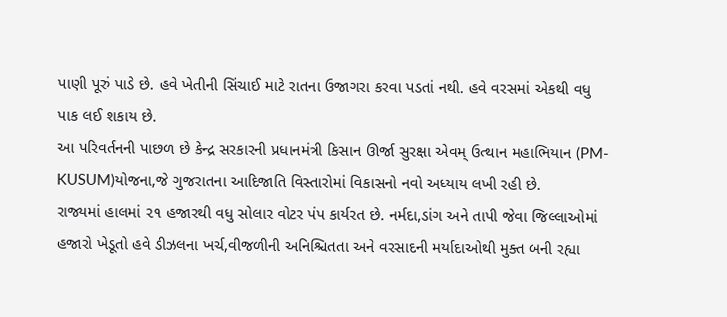પાણી પૂરું પાડે છે. હવે ખેતીની સિંચાઈ માટે રાતના ઉજાગરા કરવા પડતાં નથી. હવે વરસમાં એકથી વધુ પાક લઈ શકાય છે.
આ પરિવર્તનની પાછળ છે કેન્દ્ર સરકારની પ્રધાનમંત્રી કિસાન ઊર્જા સુરક્ષા એવમ્ ઉત્થાન મહાભિયાન (PM-KUSUM)યોજના,જે ગુજરાતના આદિજાતિ વિસ્તારોમાં વિકાસનો નવો અધ્યાય લખી રહી છે.
રાજ્યમાં હાલમાં ૨૧ હજારથી વધુ સોલાર વોટર પંપ કાર્યરત છે. નર્મદા,ડાંગ અને તાપી જેવા જિલ્લાઓમાં હજારો ખેડૂતો હવે ડીઝલના ખર્ચ,વીજળીની અનિશ્ચિતતા અને વરસાદની મર્યાદાઓથી મુક્ત બની રહ્યા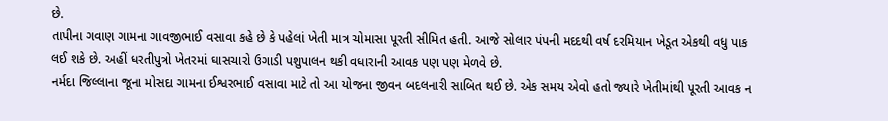છે.
તાપીના ગવાણ ગામના ગાવજીભાઈ વસાવા કહે છે કે પહેલાં ખેતી માત્ર ચોમાસા પૂરતી સીમિત હતી. આજે સોલાર પંપની મદદથી વર્ષ દરમિયાન ખેડૂત એકથી વધુ પાક લઈ શકે છે. અહીં ધરતીપુત્રો ખેતરમાં ઘાસચારો ઉગાડી પશુપાલન થકી વધારાની આવક પણ પણ મેળવે છે.
નર્મદા જિલ્લાના જૂના મોસદા ગામના ઈશ્વરભાઈ વસાવા માટે તો આ યોજના જીવન બદલનારી સાબિત થઈ છે. એક સમય એવો હતો જ્યારે ખેતીમાંથી પૂરતી આવક ન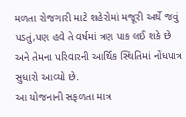મળતા રોજગારી માટે શહેરોમાં મજૂરી અર્થે જવું પડતું,પણ હવે તે વર્ષમાં ત્રણ પાક લઈ શકે છે અને તેમના પરિવારની આર્થિક સ્થિતિમાં નોંધપાત્ર સુધારો આવ્યો છે.
આ યોજનાની સફળતા માત્ર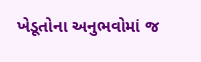ખેડૂતોના અનુભવોમાં જ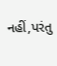નહીં,પરંતુ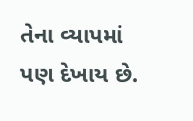તેના વ્યાપમાં પણ દેખાય છે.